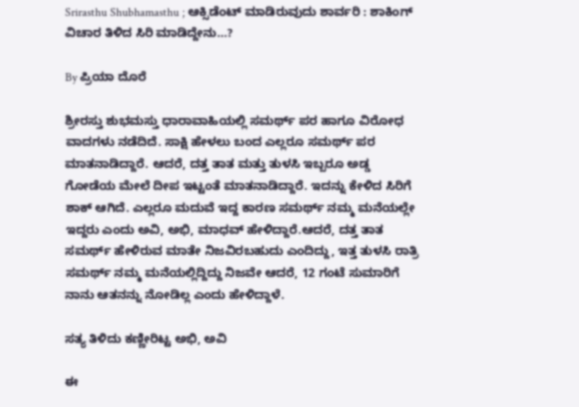Srirasthu Shubhamasthu ; ಆಕ್ಸಿಡೆಂಟ್ ಮಾಡಿರುವುದು ಶಾರ್ವರಿ : ಶಾಕಿಂಗ್ ವಿಚಾರ ತಿಳಿದ ಸಿರಿ ಮಾಡಿದ್ದೇನು…?

By ಪ್ರಿಯಾ ದೊರೆ

ಶ್ರೀರಸ್ತು ಶುಭಮಸ್ತು ಧಾರಾವಾಹಿಯಲ್ಲಿ ಸಮರ್ಥ್ ಪರ ಹಾಗೂ ವಿರೋಧ ವಾದಗಳು ನಡೆದಿದೆ. ಸಾಕ್ಷಿ ಹೇಳಲು ಬಂದ ಎಲ್ಲರೂ ಸಮರ್ಥ್ ಪರ ಮಾತನಾಡಿದ್ದಾರೆ. ಆದರೆ, ದತ್ತ ತಾತ ಮತ್ತು ತುಳಸಿ ಇಬ್ಬರೂ ಅಡ್ಡ ಗೋಡೆಯ ಮೇಲೆ ದೀಪ ಇಟ್ಟಂತೆ ಮಾತನಾಡಿದ್ದಾರೆ. ಇದನ್ನು ಕೇಳಿದ ಸಿರಿಗೆ ಶಾಕ್ ಆಗಿದೆ. ಎಲ್ಲರೂ ಮದುವೆ ಇದ್ದ ಕಾರಣ ಸಮರ್ಥ್ ನಮ್ಮ ಮನೆಯಲ್ಲೇ ಇದ್ದರು ಎಂದು ಅವಿ, ಅಭಿ, ಮಾಧವ್ ಹೇಳಿದ್ದಾರೆ.ಆದರೆ, ದತ್ತ ತಾತ ಸಮರ್ಥ್ ಹೇಳಿರುವ ಮಾತೇ ನಿಜವಿರಬಹುದು ಎಂದಿದ್ದು, ಇತ್ತ ತುಳಸಿ ರಾತ್ರಿ ಸಮರ್ಥ್ ನಮ್ಮ ಮನೆಯಲ್ಲಿದ್ದಿದ್ದು ನಿಜವೇ ಆದರೆ, 12 ಗಂಟೆ ಸುಮಾರಿಗೆ ನಾನು ಆತನನ್ನು ನೋಡಿಲ್ಲ ಎಂದು ಹೇಳಿದ್ದಾಳೆ.

ಸತ್ಯ ತಿಳಿದು ಕಣ್ಣೀರಿಟ್ಟ ಅಭಿ, ಅವಿ

ಈ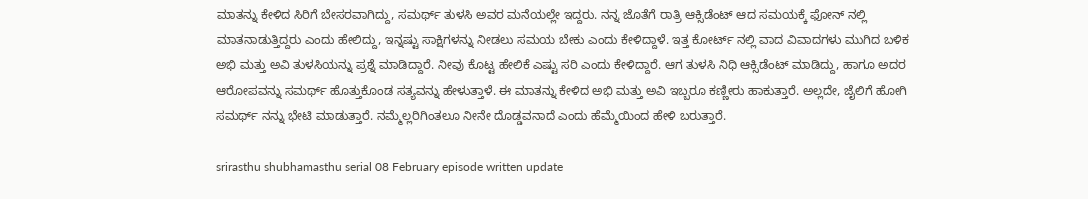ಮಾತನ್ನು ಕೇಳಿದ ಸಿರಿಗೆ ಬೇಸರವಾಗಿದ್ದು, ಸಮರ್ಥ್ ತುಳಸಿ ಅವರ ಮನೆಯಲ್ಲೇ ಇದ್ದರು. ನನ್ನ ಜೊತೆಗೆ ರಾತ್ರಿ ಆಕ್ಸಿಡೆಂಟ್ ಆದ ಸಮಯಕ್ಕೆ ಫೋನ್ ನಲ್ಲಿ ಮಾತನಾಡುತ್ತಿದ್ದರು ಎಂದು ಹೇಲಿದ್ದು, ಇನ್ನಷ್ಟು ಸಾಕ್ಷಿಗಳನ್ನು ನೀಡಲು ಸಮಯ ಬೇಕು ಎಂದು ಕೇಳಿದ್ದಾಳೆ. ಇತ್ತ ಕೋರ್ಟ್ ನಲ್ಲಿ ವಾದ ವಿವಾದಗಳು ಮುಗಿದ ಬಳಿಕ ಅಭಿ ಮತ್ತು ಅವಿ ತುಳಸಿಯನ್ನು ಪ್ರಶ್ನೆ ಮಾಡಿದ್ದಾರೆ. ನೀವು ಕೊಟ್ಟ ಹೇಲಿಕೆ ಎಷ್ಟು ಸರಿ ಎಂದು ಕೇಳಿದ್ದಾರೆ. ಆಗ ತುಳಸಿ ನಿಧಿ ಆಕ್ಸಿಡೆಂಟ್ ಮಾಡಿದ್ದು, ಹಾಗೂ ಅದರ ಆರೋಪವನ್ನು ಸಮರ್ಥ್ ಹೊತ್ತುಕೊಂಡ ಸತ್ಯವನ್ನು ಹೇಳುತ್ತಾಳೆ. ಈ ಮಾತನ್ನು ಕೇಳಿದ ಅಭಿ ಮತ್ತು ಅವಿ ಇಬ್ಬರೂ ಕಣ್ಣೀರು ಹಾಕುತ್ತಾರೆ. ಅಲ್ಲದೇ, ಜೈಲಿಗೆ ಹೋಗಿ ಸಮರ್ಥ್ ನನ್ನು ಭೇಟಿ ಮಾಡುತ್ತಾರೆ. ನಮ್ಮೆಲ್ಲರಿಗಿಂತಲೂ ನೀನೇ ದೊಡ್ಡವನಾದೆ ಎಂದು ಹೆಮ್ಮೆಯಿಂದ ಹೇಳಿ ಬರುತ್ತಾರೆ.

srirasthu shubhamasthu serial 08 February episode written update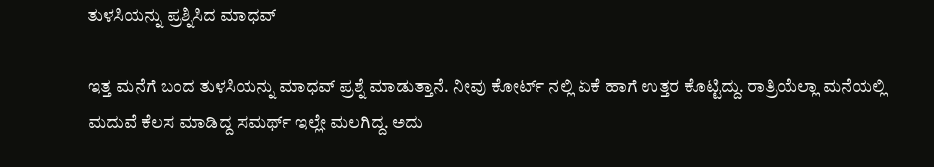ತುಳಸಿಯನ್ನು ಪ್ರಶ್ನಿಸಿದ ಮಾಧವ್

ಇತ್ತ ಮನೆಗೆ ಬಂದ ತುಳಸಿಯನ್ನು ಮಾಧವ್ ಪ್ರಶ್ನೆ ಮಾಡುತ್ತಾನೆ. ನೀವು ಕೋರ್ಟ್ ನಲ್ಲಿ ಏಕೆ ಹಾಗೆ ಉತ್ತರ ಕೊಟ್ಟಿದ್ದು. ರಾತ್ರಿಯೆಲ್ಲಾ ಮನೆಯಲ್ಲಿ ಮದುವೆ ಕೆಲಸ ಮಾಡಿದ್ದ ಸಮರ್ಥ್ ಇಲ್ಲೇ ಮಲಗಿದ್ದ. ಅದು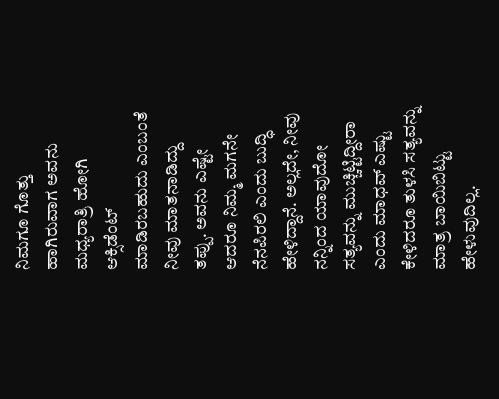ನಿಮಗೂ ಗೊತ್ತು ಹಾಗಿರುವಾಗ ಅವನು ಮಧ್ಯರಾತ್ರಿ ಹೋಗಿ ಆಕ್ಸಿಡೆಂಟ್ ಮಾಡಿರಬಹುದು ಎಂಬಂತೆ ನೀವು ಮಾತನಾಡಿದ್ದು ತಪ್ಪು. ಅವನು ಎಷ್ಟೇ ಆದರೂ ನಿಮ್ಮ ಮಗನೇ ನೆನಪಿರಲಿ ಎಂದು ಬುದ್ಧಿ ಹೇಳಿದ್ದಾನೆ. ಅಲ್ಲದೇ, ನೀವು ನನ್ನಿಂದ ಯಾವುದೋ ಸತ್ಯವನ್ನು ಮುಚ್ಚಿಟ್ಟಿದ್ದೀರಾ ಎಂದು ಮಾಧವ್ ಎಷ್ಟು ಕೇಳಿದರೂ ತುಳಸಿ ಸತ್ಯವನ್ನು ಮಾತ್ರ ಬಾಯಿಬಿಟ್ಟು ಹೇಳುವುದಿಲ್ಲ.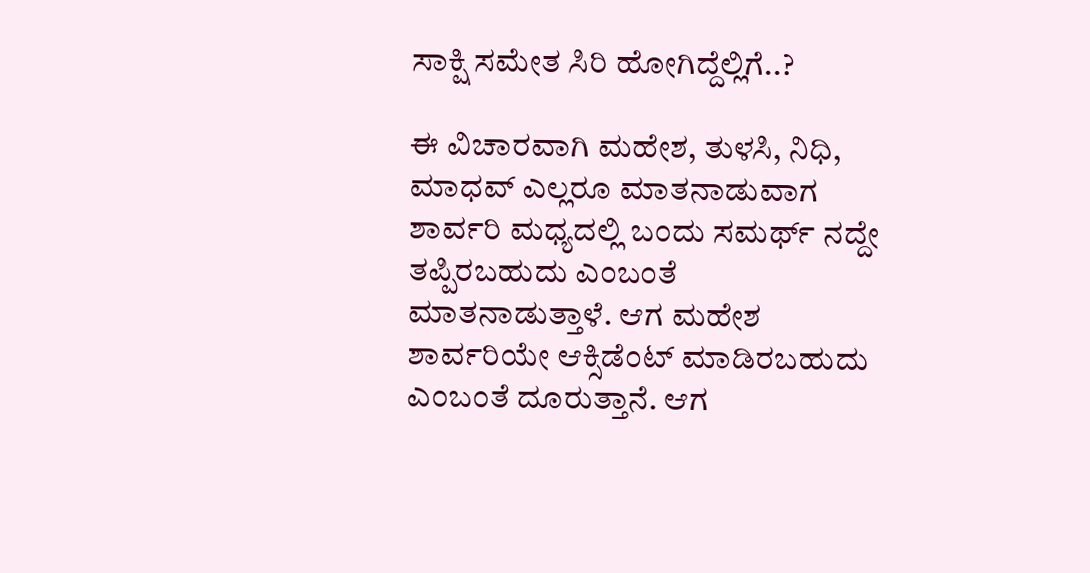ಸಾಕ್ಷಿ ಸಮೇತ ಸಿರಿ ಹೋಗಿದ್ದೆಲ್ಲಿಗೆ..?

ಈ ವಿಚಾರವಾಗಿ ಮಹೇಶ, ತುಳಸಿ, ನಿಧಿ, ಮಾಧವ್ ಎಲ್ಲರೂ ಮಾತನಾಡುವಾಗ ಶಾರ್ವರಿ ಮಧ್ಯದಲ್ಲಿ ಬಂದು ಸಮರ್ಥ್ ನದ್ದೇ ತಪ್ಪಿರಬಹುದು ಎಂಬಂತೆ ಮಾತನಾಡುತ್ತಾಳೆ. ಆಗ ಮಹೇಶ ಶಾರ್ವರಿಯೇ ಆಕ್ಸಿಡೆಂಟ್ ಮಾಡಿರಬಹುದು ಎಂಬಂತೆ ದೂರುತ್ತಾನೆ. ಆಗ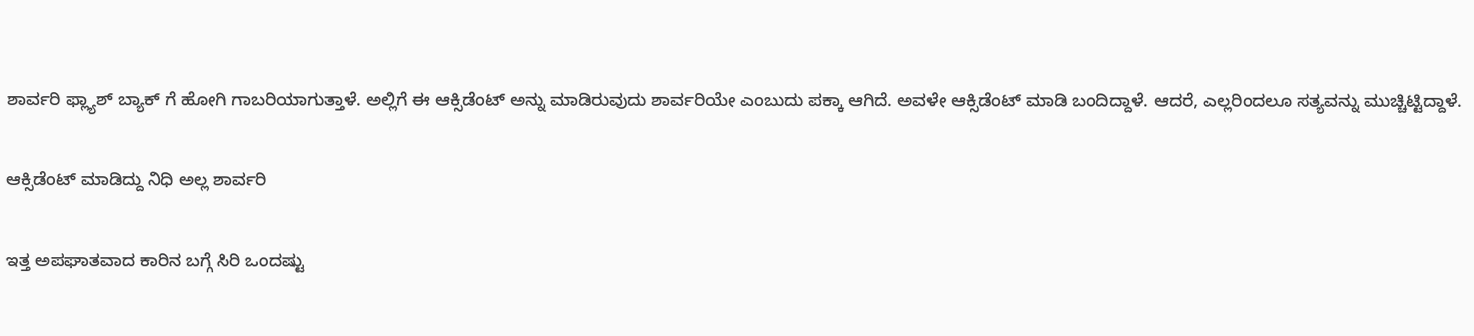ಶಾರ್ವರಿ ಫ್ಲ್ಯಾಶ್ ಬ್ಯಾಕ್ ಗೆ ಹೋಗಿ ಗಾಬರಿಯಾಗುತ್ತಾಳೆ. ಅಲ್ಲಿಗೆ ಈ ಆಕ್ಸಿಡೆಂಟ್ ಅನ್ನು ಮಾಡಿರುವುದು ಶಾರ್ವರಿಯೇ ಎಂಬುದು ಪಕ್ಕಾ ಆಗಿದೆ. ಅವಳೇ ಆಕ್ಸಿಡೆಂಟ್ ಮಾಡಿ ಬಂದಿದ್ದಾಳೆ. ಆದರೆ, ಎಲ್ಲರಿಂದಲೂ ಸತ್ಯವನ್ನು ಮುಚ್ಚಿಟ್ಟಿದ್ದಾಳೆ.

ಆಕ್ಸಿಡೆಂಟ್ ಮಾಡಿದ್ದು ನಿಧಿ ಅಲ್ಲ ಶಾರ್ವರಿ

ಇತ್ತ ಅಪಘಾತವಾದ ಕಾರಿನ ಬಗ್ಗೆ ಸಿರಿ ಒಂದಷ್ಟು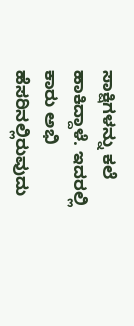ಸಾಕ್ಷಿಗಳನ್ನು ಕಲೆ ಹಾಕಿದ್ದಾಳೆ. ಇದರಲ್ಲಿ ಕಾರು ಅಭಿ ಹೆಸರಿನಲ್ಲಿರುವುದು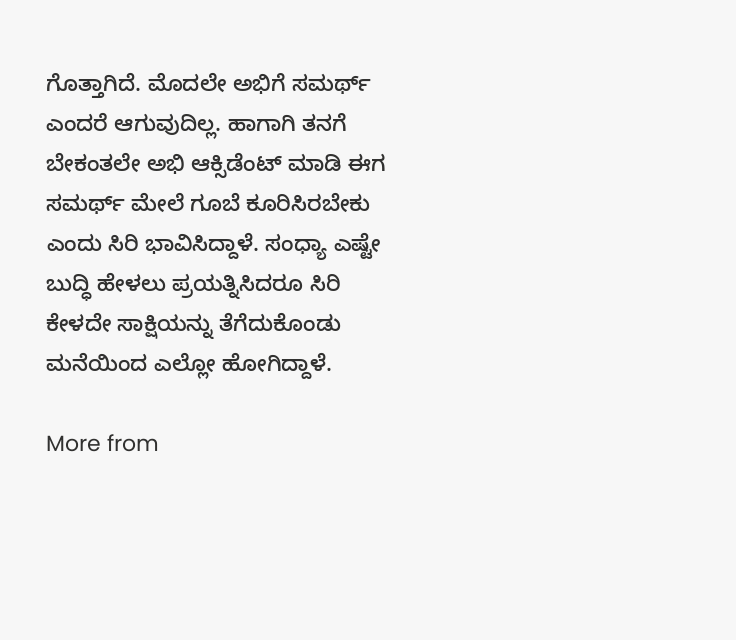ಗೊತ್ತಾಗಿದೆ. ಮೊದಲೇ ಅಭಿಗೆ ಸಮರ್ಥ್ ಎಂದರೆ ಆಗುವುದಿಲ್ಲ. ಹಾಗಾಗಿ ತನಗೆ ಬೇಕಂತಲೇ ಅಭಿ ಆಕ್ಸಿಡೆಂಟ್ ಮಾಡಿ ಈಗ ಸಮರ್ಥ್ ಮೇಲೆ ಗೂಬೆ ಕೂರಿಸಿರಬೇಕು ಎಂದು ಸಿರಿ ಭಾವಿಸಿದ್ದಾಳೆ. ಸಂಧ್ಯಾ ಎಷ್ಟೇ ಬುದ್ಧಿ ಹೇಳಲು ಪ್ರಯತ್ನಿಸಿದರೂ ಸಿರಿ ಕೇಳದೇ ಸಾಕ್ಷಿಯನ್ನು ತೆಗೆದುಕೊಂಡು ಮನೆಯಿಂದ ಎಲ್ಲೋ ಹೋಗಿದ್ದಾಳೆ.

More from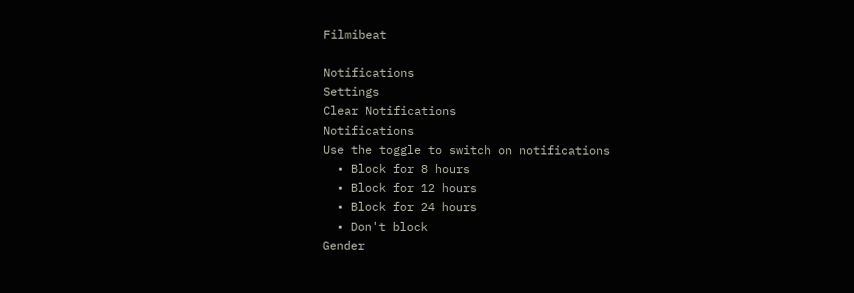Filmibeat

Notifications
Settings
Clear Notifications
Notifications
Use the toggle to switch on notifications
  • Block for 8 hours
  • Block for 12 hours
  • Block for 24 hours
  • Don't block
Gender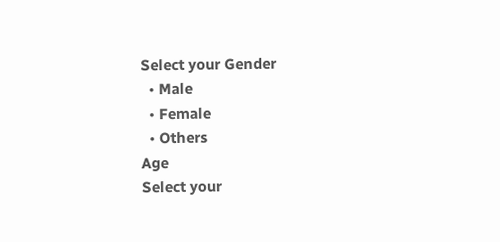Select your Gender
  • Male
  • Female
  • Others
Age
Select your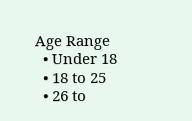Age Range
  • Under 18
  • 18 to 25
  • 26 to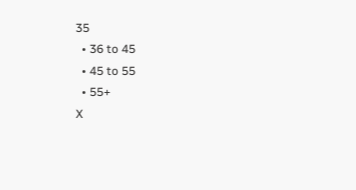35
  • 36 to 45
  • 45 to 55
  • 55+
X